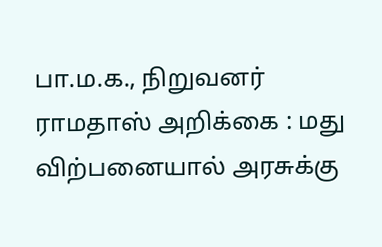பா.ம.க., நிறுவனர் ராமதாஸ் அறிக்கை : மது விற்பனையால் அரசுக்கு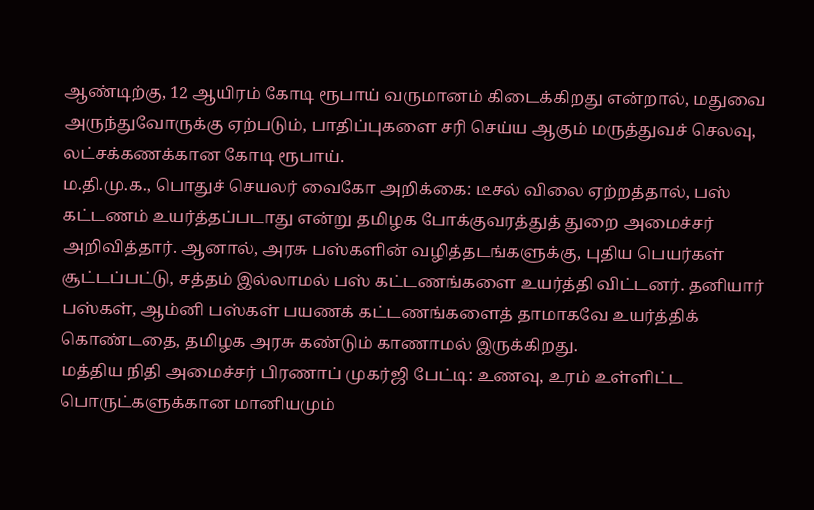ஆண்டிற்கு, 12 ஆயிரம் கோடி ரூபாய் வருமானம் கிடைக்கிறது என்றால், மதுவை அருந்துவோருக்கு ஏற்படும், பாதிப்புகளை சரி செய்ய ஆகும் மருத்துவச் செலவு, லட்சக்கணக்கான கோடி ரூபாய்.
ம.தி.மு.க., பொதுச் செயலர் வைகோ அறிக்கை: டீசல் விலை ஏற்றத்தால், பஸ் கட்டணம் உயர்த்தப்படாது என்று தமிழக போக்குவரத்துத் துறை அமைச்சர் அறிவித்தார். ஆனால், அரசு பஸ்களின் வழித்தடங்களுக்கு, புதிய பெயர்கள் சூட்டப்பட்டு, சத்தம் இல்லாமல் பஸ் கட்டணங்களை உயர்த்தி விட்டனர். தனியார் பஸ்கள், ஆம்னி பஸ்கள் பயணக் கட்டணங்களைத் தாமாகவே உயர்த்திக் கொண்டதை, தமிழக அரசு கண்டும் காணாமல் இருக்கிறது.
மத்திய நிதி அமைச்சர் பிரணாப் முகர்ஜி பேட்டி: உணவு, உரம் உள்ளிட்ட பொருட்களுக்கான மானியமும்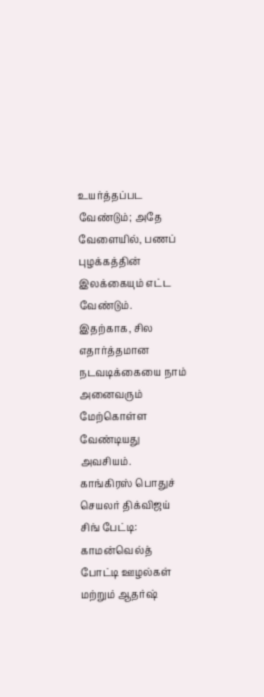உயர்த்தப்பட வேண்டும்; அதே வேளையில், பணப் புழக்கத்தின் இலக்கையும் எட்ட வேண்டும். இதற்காக, சில எதார்த்தமான நடவடிக்கையை நாம் அனைவரும் மேற்கொள்ள வேண்டியது அவசியம்.
காங்கிரஸ் பொதுச் செயலர் திக்விஜய் சிங் பேட்டி: காமன்வெல்த் போட்டி ஊழல்கள் மற்றும் ஆதர்ஷ்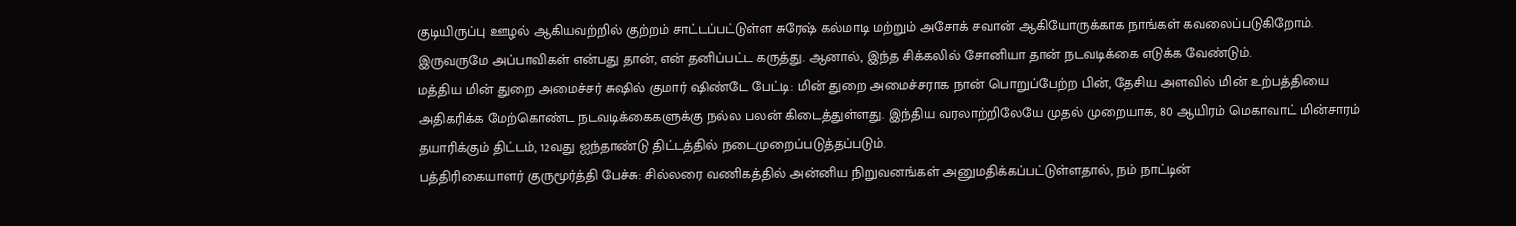குடியிருப்பு ஊழல் ஆகியவற்றில் குற்றம் சாட்டப்பட்டுள்ள சுரேஷ் கல்மாடி மற்றும் அசோக் சவான் ஆகியோருக்காக நாங்கள் கவலைப்படுகிறோம். இருவருமே அப்பாவிகள் என்பது தான், என் தனிப்பட்ட கருத்து. ஆனால், இந்த சிக்கலில் சோனியா தான் நடவடிக்கை எடுக்க வேண்டும்.
மத்திய மின் துறை அமைச்சர் சுஷில் குமார் ஷிண்டே பேட்டி: மின் துறை அமைச்சராக நான் பொறுப்பேற்ற பின், தேசிய அளவில் மின் உற்பத்தியை அதிகரிக்க மேற்கொண்ட நடவடிக்கைகளுக்கு நல்ல பலன் கிடைத்துள்ளது. இந்திய வரலாற்றிலேயே முதல் முறையாக, 80 ஆயிரம் மெகாவாட் மின்சாரம் தயாரிக்கும் திட்டம், 12வது ஐந்தாண்டு திட்டத்தில் நடைமுறைப்படுத்தப்படும்.
பத்திரிகையாளர் குருமூர்த்தி பேச்சு: சில்லரை வணிகத்தில் அன்னிய நிறுவனங்கள் அனுமதிக்கப்பட்டுள்ளதால், நம் நாட்டின்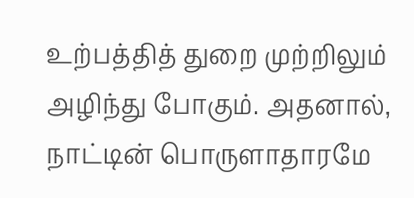உற்பத்தித் துறை முற்றிலும் அழிந்து போகும். அதனால், நாட்டின் பொருளாதாரமே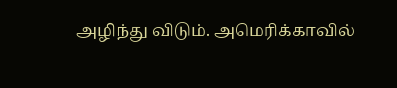அழிந்து விடும். அமெரிக்காவில்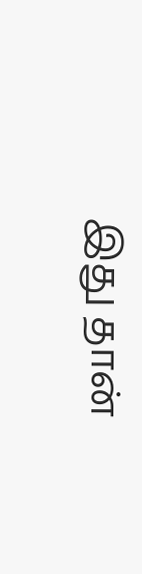இது தான்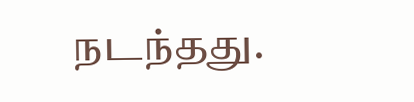நடந்தது.